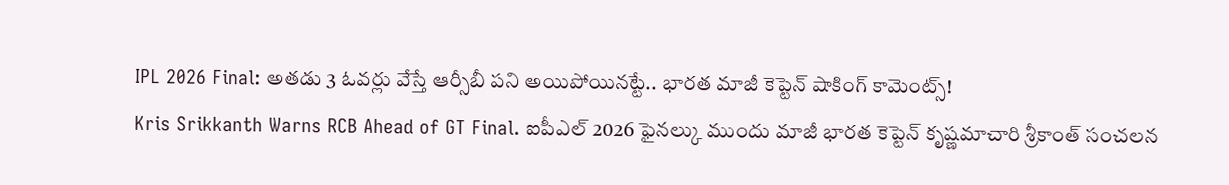IPL 2026 Final: అతడు 3 ఓవర్లు వేస్తే ఆర్సీబీ పని అయిపోయినట్టే.. భారత మాజీ కెప్టెన్ షాకింగ్ కామెంట్స్!
Kris Srikkanth Warns RCB Ahead of GT Final. ఐపీఎల్ 2026 ఫైనల్కు ముందు మాజీ భారత కెప్టెన్ కృష్ణమాచారి శ్రీకాంత్ సంచలన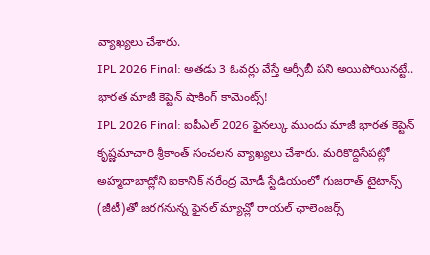వ్యాఖ్యలు చేశారు.
IPL 2026 Final: అతడు 3 ఓవర్లు వేస్తే ఆర్సీబీ పని అయిపోయినట్టే.. భారత మాజీ కెప్టెన్ షాకింగ్ కామెంట్స్!
IPL 2026 Final: ఐపీఎల్ 2026 ఫైనల్కు ముందు మాజీ భారత కెప్టెన్ కృష్ణమాచారి శ్రీకాంత్ సంచలన వ్యాఖ్యలు చేశారు. మరికొద్దిసేపట్లో అహ్మదాబాద్లోని ఐకానిక్ నరేంద్ర మోడీ స్టేడియంలో గుజరాత్ టైటాన్స్ (జీటీ)తో జరగనున్న ఫైనల్ మ్యాచ్లో రాయల్ ఛాలెంజర్స్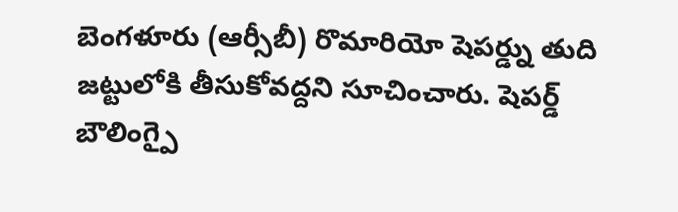బెంగళూరు (ఆర్సీబీ) రొమారియో షెపర్డ్ను తుది జట్టులోకి తీసుకోవద్దని సూచించారు. షెపర్డ్ బౌలింగ్పై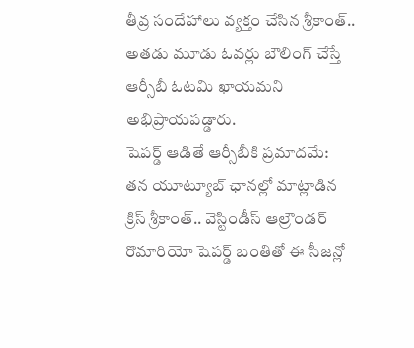తీవ్ర సందేహాలు వ్యక్తం చేసిన శ్రీకాంత్.. అతడు మూడు ఓవర్లు బౌలింగ్ చేస్తే ఆర్సీబీ ఓటమి ఖాయమని అభిప్రాయపడ్డారు.
షెపర్డ్ ఆడితే ఆర్సీబీకి ప్రమాదమే:
తన యూట్యూబ్ ఛానల్లో మాట్లాడిన క్రిస్ శ్రీకాంత్.. వెస్టిండీస్ ఆల్రౌండర్ రొమారియో షెపర్డ్ బంతితో ఈ సీజన్లో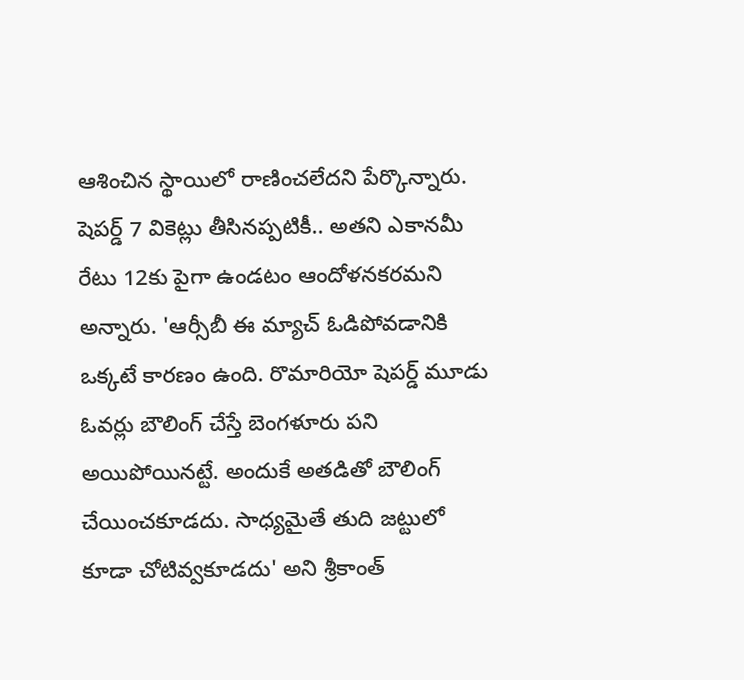ఆశించిన స్థాయిలో రాణించలేదని పేర్కొన్నారు. షెపర్డ్ 7 వికెట్లు తీసినప్పటికీ.. అతని ఎకానమీ రేటు 12కు పైగా ఉండటం ఆందోళనకరమని అన్నారు. 'ఆర్సీబీ ఈ మ్యాచ్ ఓడిపోవడానికి ఒక్కటే కారణం ఉంది. రొమారియో షెపర్డ్ మూడు ఓవర్లు బౌలింగ్ చేస్తే బెంగళూరు పని అయిపోయినట్టే. అందుకే అతడితో బౌలింగ్ చేయించకూడదు. సాధ్యమైతే తుది జట్టులో కూడా చోటివ్వకూడదు' అని శ్రీకాంత్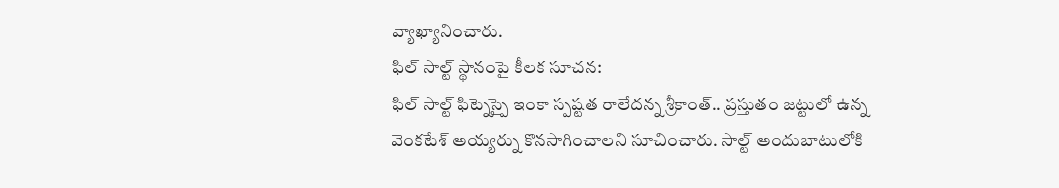వ్యాఖ్యానించారు.
ఫిల్ సాల్ట్ స్థానంపై కీలక సూచన:
ఫిల్ సాల్ట్ ఫిట్నెస్పై ఇంకా స్పష్టత రాలేదన్న శ్రీకాంత్.. ప్రస్తుతం జట్టులో ఉన్న వెంకటేశ్ అయ్యర్ను కొనసాగించాలని సూచించారు. సాల్ట్ అందుబాటులోకి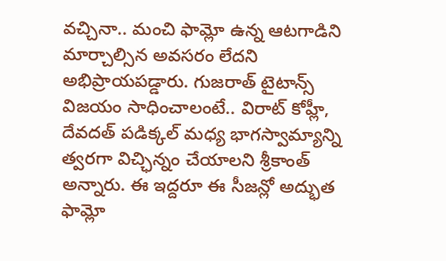వచ్చినా.. మంచి ఫామ్లో ఉన్న ఆటగాడిని మార్చాల్సిన అవసరం లేదని అభిప్రాయపడ్డారు. గుజరాత్ టైటాన్స్ విజయం సాధించాలంటే.. విరాట్ కోహ్లీ, దేవదత్ పడిక్కల్ మధ్య భాగస్వామ్యాన్ని త్వరగా విచ్ఛిన్నం చేయాలని శ్రీకాంత్ అన్నారు. ఈ ఇద్దరూ ఈ సీజన్లో అద్భుత ఫామ్లో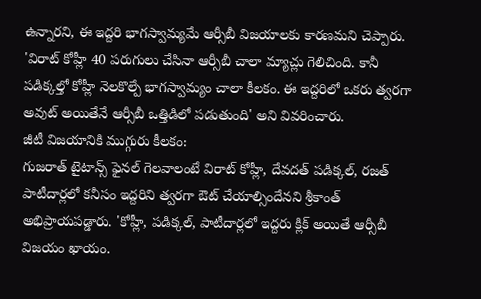ఉన్నారని, ఈ ఇద్దరి భాగస్వామ్యమే ఆర్సీబీ విజయాలకు కారణమని చెప్పారు. 'విరాట్ కోహ్లీ 40 పరుగులు చేసినా ఆర్సీబీ చాలా మ్యాచ్లు గెలిచింది. కానీ పడిక్కల్తో కోహ్లీ నెలకొల్పే భాగస్వామ్యం చాలా కీలకం. ఈ ఇద్దరిలో ఒకరు త్వరగా అవుట్ అయితేనే ఆర్సీబీ ఒత్తిడిలో పడుతుంది' అని వివరించారు.
జీటీ విజయానికి ముగ్గురు కీలకం:
గుజరాత్ టైటాన్స్ ఫైనల్ గెలవాలంటే విరాట్ కోహ్లీ, దేవదత్ పడిక్కల్, రజత్ పాటీదార్లలో కనీసం ఇద్దరిని త్వరగా ఔట్ చేయాల్సిందేనని శ్రీకాంత్ అభిప్రాయపడ్డారు. 'కోహ్లీ, పడిక్కల్, పాటీదార్లలో ఇద్దరు క్లిక్ అయితే ఆర్సీబీ విజయం ఖాయం.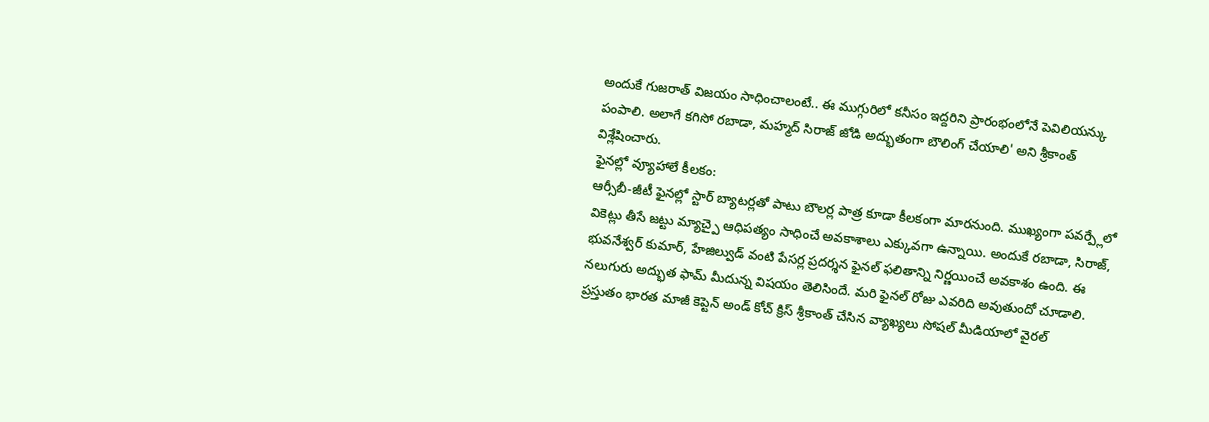అందుకే గుజరాత్ విజయం సాధించాలంటే.. ఈ ముగ్గురిలో కనీసం ఇద్దరిని ప్రారంభంలోనే పెవిలియన్కు పంపాలి. అలాగే కగిసో రబాడా, మహ్మద్ సిరాజ్ జోడి అద్భుతంగా బౌలింగ్ చేయాలి' అని శ్రీకాంత్ విశ్లేషించారు.
ఫైనల్లో వ్యూహాలే కీలకం:
ఆర్సీబీ-జీటీ ఫైనల్లో స్టార్ బ్యాటర్లతో పాటు బౌలర్ల పాత్ర కూడా కీలకంగా మారనుంది. ముఖ్యంగా పవర్ప్లేలో వికెట్లు తీసే జట్టు మ్యాచ్పై ఆధిపత్యం సాధించే అవకాశాలు ఎక్కువగా ఉన్నాయి. అందుకే రబాడా, సిరాజ్, భువనేశ్వర్ కుమార్, హేజిల్వుడ్ వంటి పేసర్ల ప్రదర్శన ఫైనల్ ఫలితాన్ని నిర్ణయించే అవకాశం ఉంది. ఈ నలుగురు అద్భుత ఫామ్ మీదున్న విషయం తెలిసిందే. మరి ఫైనల్ రోజు ఎవరిది అవుతుందో చూడాలి. ప్రస్తుతం భారత మాజీ కెప్టెన్ అండ్ కోచ్ క్రిస్ శ్రీకాంత్ చేసిన వ్యాఖ్యలు సోషల్ మీడియాలో వైరల్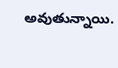అవుతున్నాయి.